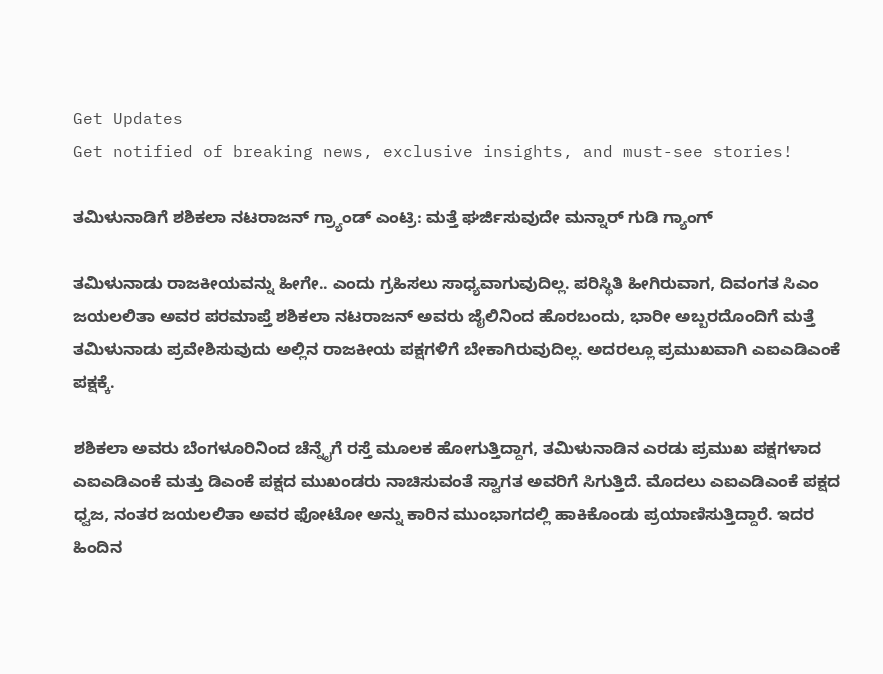Get Updates
Get notified of breaking news, exclusive insights, and must-see stories!

ತಮಿಳುನಾಡಿಗೆ ಶಶಿಕಲಾ ನಟರಾಜನ್ ಗ್ರ್ಯಾಂಡ್ ಎಂಟ್ರಿ: ಮತ್ತೆ ಘರ್ಜಿಸುವುದೇ ಮನ್ನಾರ್ ಗುಡಿ ಗ್ಯಾಂಗ್

ತಮಿಳುನಾಡು ರಾಜಕೀಯವನ್ನು ಹೀಗೇ.. ಎಂದು ಗ್ರಹಿಸಲು ಸಾಧ್ಯವಾಗುವುದಿಲ್ಲ. ಪರಿಸ್ಥಿತಿ ಹೀಗಿರುವಾಗ, ದಿವಂಗತ ಸಿಎಂ ಜಯಲಲಿತಾ ಅವರ ಪರಮಾಪ್ತೆ ಶಶಿಕಲಾ ನಟರಾಜನ್ ಅವರು ಜೈಲಿನಿಂದ ಹೊರಬಂದು, ಭಾರೀ ಅಬ್ಬರದೊಂದಿಗೆ ಮತ್ತೆ ತಮಿಳುನಾಡು ಪ್ರವೇಶಿಸುವುದು ಅಲ್ಲಿನ ರಾಜಕೀಯ ಪಕ್ಷಗಳಿಗೆ ಬೇಕಾಗಿರುವುದಿಲ್ಲ. ಅದರಲ್ಲೂ ಪ್ರಮುಖವಾಗಿ ಎಐಎಡಿಎಂಕೆ ಪಕ್ಷಕ್ಕೆ.

ಶಶಿಕಲಾ ಅವರು ಬೆಂಗಳೂರಿನಿಂದ ಚೆನ್ನೈಗೆ ರಸ್ತೆ ಮೂಲಕ ಹೋಗುತ್ತಿದ್ದಾಗ, ತಮಿಳುನಾಡಿನ ಎರಡು ಪ್ರಮುಖ ಪಕ್ಷಗಳಾದ ಎಐಎಡಿಎಂಕೆ ಮತ್ತು ಡಿಎಂಕೆ ಪಕ್ಷದ ಮುಖಂಡರು ನಾಚಿಸುವಂತೆ ಸ್ವಾಗತ ಅವರಿಗೆ ಸಿಗುತ್ತಿದೆ. ಮೊದಲು ಎಐಎಡಿಎಂಕೆ ಪಕ್ಷದ ಧ್ವಜ, ನಂತರ ಜಯಲಲಿತಾ ಅವರ ಫೋಟೋ ಅನ್ನು ಕಾರಿನ ಮುಂಭಾಗದಲ್ಲಿ ಹಾಕಿಕೊಂಡು ಪ್ರಯಾಣಿಸುತ್ತಿದ್ದಾರೆ. ಇದರ ಹಿಂದಿನ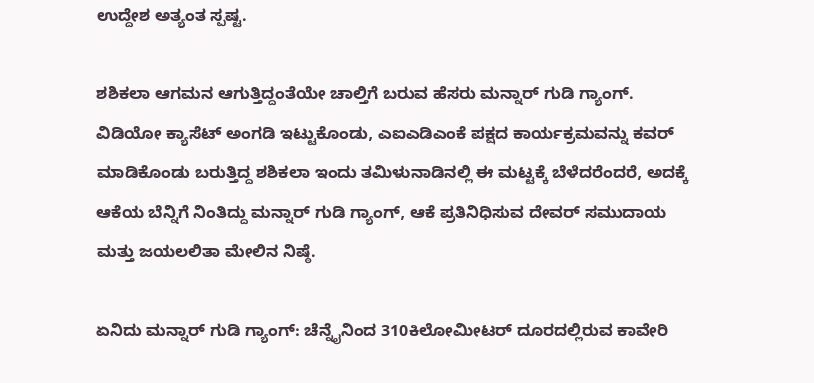ಉದ್ದೇಶ ಅತ್ಯಂತ ಸ್ಪಷ್ಟ.

ಶಶಿಕಲಾ ಆಗಮನ ಆಗುತ್ತಿದ್ದಂತೆಯೇ ಚಾಲ್ತಿಗೆ ಬರುವ ಹೆಸರು ಮನ್ನಾರ್ ಗುಡಿ ಗ್ಯಾಂಗ್. ವಿಡಿಯೋ ಕ್ಯಾಸೆಟ್ ಅಂಗಡಿ ಇಟ್ಟುಕೊಂಡು, ಎಐಎಡಿಎಂಕೆ ಪಕ್ಷದ ಕಾರ್ಯಕ್ರಮವನ್ನು ಕವರ್ ಮಾಡಿಕೊಂಡು ಬರುತ್ತಿದ್ದ ಶಶಿಕಲಾ ಇಂದು ತಮಿಳುನಾಡಿನಲ್ಲಿ ಈ ಮಟ್ಟಕ್ಕೆ ಬೆಳೆದರೆಂದರೆ, ಅದಕ್ಕೆ ಆಕೆಯ ಬೆನ್ನಿಗೆ ನಿಂತಿದ್ದು ಮನ್ನಾರ್ ಗುಡಿ ಗ್ಯಾಂಗ್, ಆಕೆ ಪ್ರತಿನಿಧಿಸುವ ದೇವರ್ ಸಮುದಾಯ ಮತ್ತು ಜಯಲಲಿತಾ ಮೇಲಿನ ನಿಷ್ಠೆ.

ಏನಿದು ಮನ್ನಾರ್ ಗುಡಿ ಗ್ಯಾಂಗ್: ಚೆನ್ನೈನಿಂದ 310ಕಿಲೋಮೀಟರ್ ದೂರದಲ್ಲಿರುವ ಕಾವೇರಿ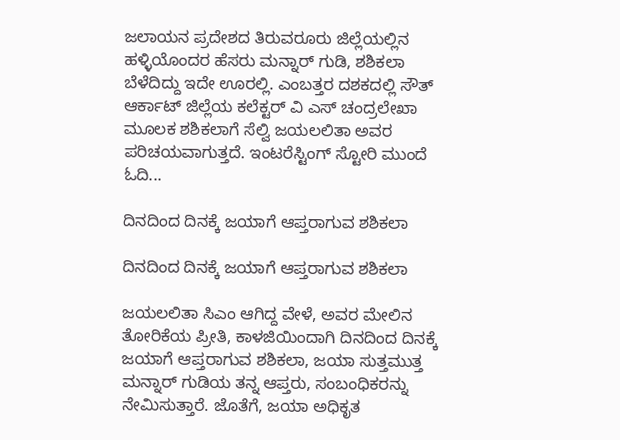ಜಲಾಯನ ಪ್ರದೇಶದ ತಿರುವರೂರು ಜಿಲ್ಲೆಯಲ್ಲಿನ ಹಳ್ಳಿಯೊಂದರ ಹೆಸರು ಮನ್ನಾರ್ ಗುಡಿ, ಶಶಿಕಲಾ ಬೆಳೆದಿದ್ದು ಇದೇ ಊರಲ್ಲಿ. ಎಂಬತ್ತರ ದಶಕದಲ್ಲಿ ಸೌತ್ ಆರ್ಕಾಟ್ ಜಿಲ್ಲೆಯ ಕಲೆಕ್ಟರ್ ವಿ ಎಸ್ ಚಂದ್ರಲೇಖಾ ಮೂಲಕ ಶಶಿಕಲಾಗೆ ಸೆಲ್ವಿ ಜಯಲಲಿತಾ ಅವರ ಪರಿಚಯವಾಗುತ್ತದೆ. ಇಂಟರೆಸ್ಟಿಂಗ್ ಸ್ಟೋರಿ ಮುಂದೆ ಓದಿ...

ದಿನದಿಂದ ದಿನಕ್ಕೆ ಜಯಾಗೆ ಆಪ್ತರಾಗುವ ಶಶಿಕಲಾ

ದಿನದಿಂದ ದಿನಕ್ಕೆ ಜಯಾಗೆ ಆಪ್ತರಾಗುವ ಶಶಿಕಲಾ

ಜಯಲಲಿತಾ ಸಿಎಂ ಆಗಿದ್ದ ವೇಳೆ, ಅವರ ಮೇಲಿನ ತೋರಿಕೆಯ ಪ್ರೀತಿ, ಕಾಳಜಿಯಿಂದಾಗಿ ದಿನದಿಂದ ದಿನಕ್ಕೆ ಜಯಾಗೆ ಆಪ್ತರಾಗುವ ಶಶಿಕಲಾ, ಜಯಾ ಸುತ್ತಮುತ್ತ ಮನ್ನಾರ್ ಗುಡಿಯ ತನ್ನ ಆಪ್ತರು, ಸಂಬಂಧಿಕರನ್ನು ನೇಮಿಸುತ್ತಾರೆ. ಜೊತೆಗೆ, ಜಯಾ ಅಧಿಕೃತ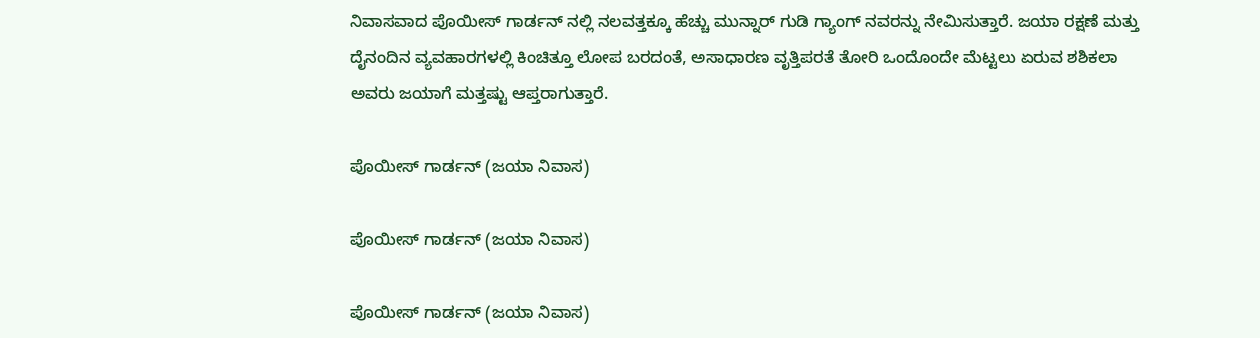ನಿವಾಸವಾದ ಪೊಯೀಸ್ ಗಾರ್ಡನ್ ನಲ್ಲಿ ನಲವತ್ತಕ್ಕೂ ಹೆಚ್ಚು ಮುನ್ನಾರ್ ಗುಡಿ ಗ್ಯಾಂಗ್ ನವರನ್ನು ನೇಮಿಸುತ್ತಾರೆ. ಜಯಾ ರಕ್ಷಣೆ ಮತ್ತು ದೈನಂದಿನ ವ್ಯವಹಾರಗಳಲ್ಲಿ ಕಿಂಚಿತ್ತೂ ಲೋಪ ಬರದಂತೆ, ಅಸಾಧಾರಣ ವೃತ್ತಿಪರತೆ ತೋರಿ ಒಂದೊಂದೇ ಮೆಟ್ಟಲು ಏರುವ ಶಶಿಕಲಾ ಅವರು ಜಯಾಗೆ ಮತ್ತಷ್ಟು ಆಪ್ತರಾಗುತ್ತಾರೆ.

ಪೊಯೀಸ್ ಗಾರ್ಡನ್ (ಜಯಾ ನಿವಾಸ)

ಪೊಯೀಸ್ ಗಾರ್ಡನ್ (ಜಯಾ ನಿವಾಸ)

ಪೊಯೀಸ್ ಗಾರ್ಡನ್ (ಜಯಾ ನಿವಾಸ)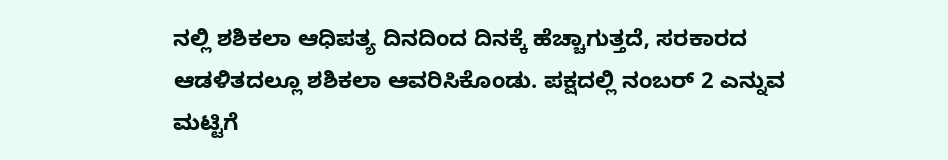ನಲ್ಲಿ ಶಶಿಕಲಾ ಆಧಿಪತ್ಯ ದಿನದಿಂದ ದಿನಕ್ಕೆ ಹೆಚ್ಚಾಗುತ್ತದೆ, ಸರಕಾರದ ಆಡಳಿತದಲ್ಲೂ ಶಶಿಕಲಾ ಆವರಿಸಿಕೊಂಡು. ಪಕ್ಷದಲ್ಲಿ ನಂಬರ್ 2 ಎನ್ನುವ ಮಟ್ಟಿಗೆ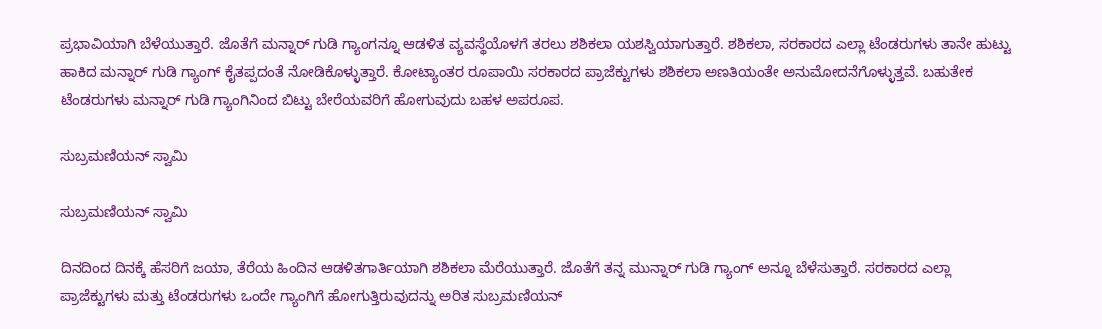ಪ್ರಭಾವಿಯಾಗಿ ಬೆಳೆಯುತ್ತಾರೆ. ಜೊತೆಗೆ ಮನ್ನಾರ್ ಗುಡಿ ಗ್ಯಾಂಗನ್ನೂ ಆಡಳಿತ ವ್ಯವಸ್ಥೆಯೊಳಗೆ ತರಲು ಶಶಿಕಲಾ ಯಶಸ್ವಿಯಾಗುತ್ತಾರೆ. ಶಶಿಕಲಾ, ಸರಕಾರದ ಎಲ್ಲಾ ಟೆಂಡರುಗಳು ತಾನೇ ಹುಟ್ಟು ಹಾಕಿದ ಮನ್ನಾರ್ ಗುಡಿ ಗ್ಯಾಂಗ್ ಕೈತಪ್ಪದಂತೆ ನೋಡಿಕೊಳ್ಳುತ್ತಾರೆ. ಕೋಟ್ಯಾಂತರ ರೂಪಾಯಿ ಸರಕಾರದ ಪ್ರಾಜೆಕ್ಟುಗಳು ಶಶಿಕಲಾ ಅಣತಿಯಂತೇ ಅನುಮೋದನೆಗೊಳ್ಳುತ್ತವೆ. ಬಹುತೇಕ ಟೆಂಡರುಗಳು ಮನ್ನಾರ್ ಗುಡಿ ಗ್ಯಾಂಗಿನಿಂದ ಬಿಟ್ಟು ಬೇರೆಯವರಿಗೆ ಹೋಗುವುದು ಬಹಳ ಅಪರೂಪ.

ಸುಬ್ರಮಣಿಯನ್ ಸ್ವಾಮಿ

ಸುಬ್ರಮಣಿಯನ್ ಸ್ವಾಮಿ

ದಿನದಿಂದ ದಿನಕ್ಕೆ ಹೆಸರಿಗೆ ಜಯಾ, ತೆರೆಯ ಹಿಂದಿನ ಆಡಳಿತಗಾರ್ತಿಯಾಗಿ ಶಶಿಕಲಾ ಮೆರೆಯುತ್ತಾರೆ. ಜೊತೆಗೆ ತನ್ನ ಮುನ್ನಾರ್ ಗುಡಿ ಗ್ಯಾಂಗ್ ಅನ್ನೂ ಬೆಳೆಸುತ್ತಾರೆ. ಸರಕಾರದ ಎಲ್ಲಾ ಪ್ರಾಜೆಕ್ಟುಗಳು ಮತ್ತು ಟೆಂಡರುಗಳು ಒಂದೇ ಗ್ಯಾಂಗಿಗೆ ಹೋಗುತ್ತಿರುವುದನ್ನು ಅರಿತ ಸುಬ್ರಮಣಿಯನ್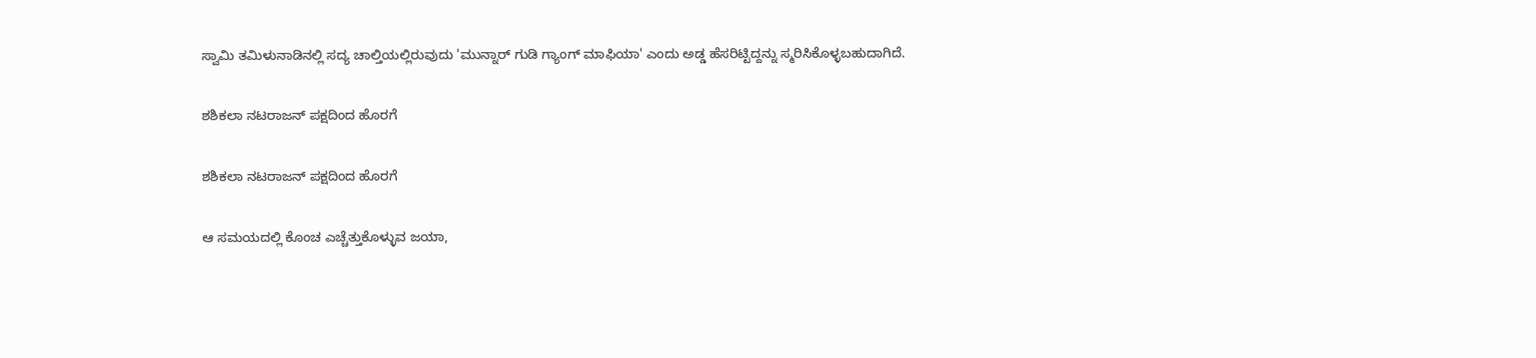ಸ್ವಾಮಿ ತಮಿಳುನಾಡಿನಲ್ಲಿ ಸದ್ಯ ಚಾಲ್ತಿಯಲ್ಲಿರುವುದು 'ಮುನ್ನಾರ್ ಗುಡಿ ಗ್ಯಾಂಗ್ ಮಾಫಿಯಾ' ಎಂದು ಅಡ್ಡ ಹೆಸರಿಟ್ಟಿದ್ದನ್ನು ಸ್ಮರಿಸಿಕೊಳ್ಳಬಹುದಾಗಿದೆ.

ಶಶಿಕಲಾ ನಟರಾಜನ್ ಪಕ್ಷದಿಂದ ಹೊರಗೆ

ಶಶಿಕಲಾ ನಟರಾಜನ್ ಪಕ್ಷದಿಂದ ಹೊರಗೆ

ಆ ಸಮಯದಲ್ಲಿ ಕೊಂಚ ಎಚ್ಚೆತ್ತುಕೊಳ್ಳುವ ಜಯಾ,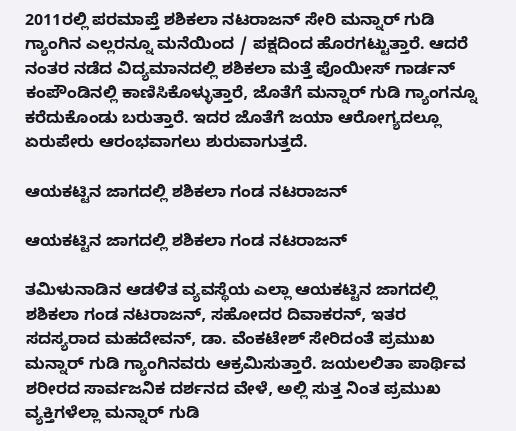2011ರಲ್ಲಿ ಪರಮಾಪ್ತೆ ಶಶಿಕಲಾ ನಟರಾಜನ್ ಸೇರಿ ಮನ್ನಾರ್ ಗುಡಿ ಗ್ಯಾಂಗಿನ ಎಲ್ಲರನ್ನೂ ಮನೆಯಿಂದ / ಪಕ್ಷದಿಂದ ಹೊರಗಟ್ಟುತ್ತಾರೆ. ಆದರೆ ನಂತರ ನಡೆದ ವಿದ್ಯಮಾನದಲ್ಲಿ ಶಶಿಕಲಾ ಮತ್ತೆ ಪೊಯೀಸ್ ಗಾರ್ಡನ್ ಕಂಪೌಂಡಿನಲ್ಲಿ ಕಾಣಿಸಿಕೊಳ್ಳುತ್ತಾರೆ, ಜೊತೆಗೆ ಮನ್ನಾರ್ ಗುಡಿ ಗ್ಯಾಂಗನ್ನೂ ಕರೆದುಕೊಂಡು ಬರುತ್ತಾರೆ. ಇದರ ಜೊತೆಗೆ ಜಯಾ ಆರೋಗ್ಯದಲ್ಲೂ ಏರುಪೇರು ಆರಂಭವಾಗಲು ಶುರುವಾಗುತ್ತದೆ.

ಆಯಕಟ್ಟಿನ ಜಾಗದಲ್ಲಿ ಶಶಿಕಲಾ ಗಂಡ ನಟರಾಜನ್

ಆಯಕಟ್ಟಿನ ಜಾಗದಲ್ಲಿ ಶಶಿಕಲಾ ಗಂಡ ನಟರಾಜನ್

ತಮಿಳುನಾಡಿನ ಆಡಳಿತ ವ್ಯವಸ್ಥೆಯ ಎಲ್ಲಾ ಆಯಕಟ್ಟಿನ ಜಾಗದಲ್ಲಿ ಶಶಿಕಲಾ ಗಂಡ ನಟರಾಜನ್, ಸಹೋದರ ದಿವಾಕರನ್, ಇತರ ಸದಸ್ಯರಾದ ಮಹದೇವನ್, ಡಾ. ವೆಂಕಟೇಶ್ ಸೇರಿದಂತೆ ಪ್ರಮುಖ ಮನ್ನಾರ್ ಗುಡಿ ಗ್ಯಾಂಗಿನವರು ಆಕ್ರಮಿಸುತ್ತಾರೆ. ಜಯಲಲಿತಾ ಪಾರ್ಥಿವ ಶರೀರದ ಸಾರ್ವಜನಿಕ ದರ್ಶನದ ವೇಳೆ, ಅಲ್ಲಿ ಸುತ್ತ ನಿಂತ ಪ್ರಮುಖ ವ್ಯಕ್ತಿಗಳೆಲ್ಲಾ ಮನ್ನಾರ್ ಗುಡಿ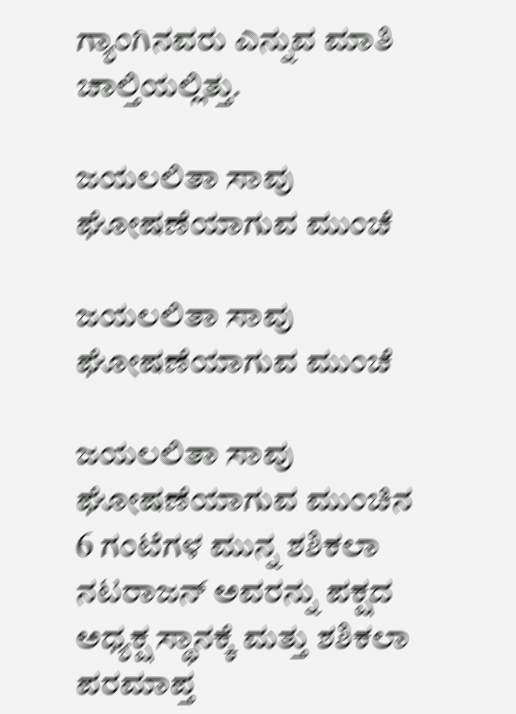ಗ್ಯಾಂಗಿನವರು ಎನ್ನುವ ಮಾತಿ ಚಾಲ್ತಿಯಲ್ಲಿತ್ತು.

ಜಯಲಲಿತಾ ಸಾವು ಘೋಷಣೆಯಾಗುವ ಮುಂಚೆ

ಜಯಲಲಿತಾ ಸಾವು ಘೋಷಣೆಯಾಗುವ ಮುಂಚೆ

ಜಯಲಲಿತಾ ಸಾವು ಘೋಷಣೆಯಾಗುವ ಮುಂಚಿನ 6 ಗಂಟೆಗಳ ಮುನ್ನ ಶಶಿಕಲಾ ನಟರಾಜನ್ ಅವರನ್ನು ಪಕ್ಷದ ಅಧ್ಯಕ್ಷ ಸ್ಥಾನಕ್ಕೆ ಮತ್ತು ಶಶಿಕಲಾ ಪರಮಾಪ್ತ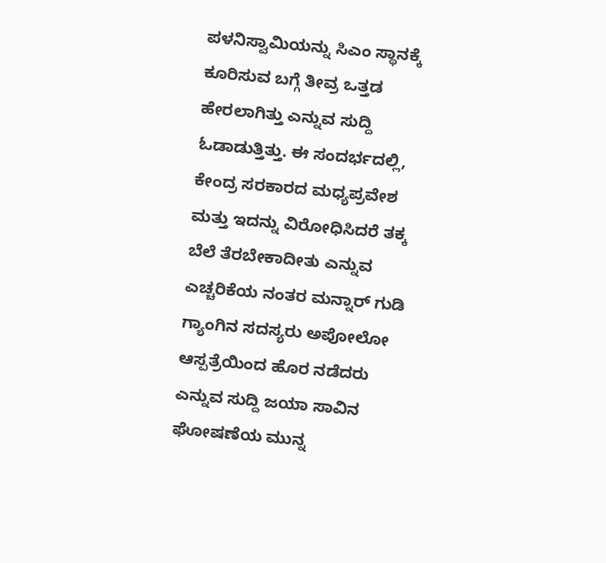ಪಳನಿಸ್ವಾಮಿಯನ್ನು ಸಿಎಂ ಸ್ಥಾನಕ್ಕೆ ಕೂರಿಸುವ ಬಗ್ಗೆ ತೀವ್ರ ಒತ್ತಡ ಹೇರಲಾಗಿತ್ತು ಎನ್ನುವ ಸುದ್ದಿ ಓಡಾಡುತ್ತಿತ್ತು. ಈ ಸಂದರ್ಭದಲ್ಲಿ, ಕೇಂದ್ರ ಸರಕಾರದ ಮಧ್ಯಪ್ರವೇಶ ಮತ್ತು ಇದನ್ನು ವಿರೋಧಿಸಿದರೆ ತಕ್ಕ ಬೆಲೆ ತೆರಬೇಕಾದೀತು ಎನ್ನುವ ಎಚ್ಚರಿಕೆಯ ನಂತರ ಮನ್ನಾರ್ ಗುಡಿ ಗ್ಯಾಂಗಿನ ಸದಸ್ಯರು ಅಪೋಲೋ ಆಸ್ಪತ್ರೆಯಿಂದ ಹೊರ ನಡೆದರು ಎನ್ನುವ ಸುದ್ದಿ ಜಯಾ ಸಾವಿನ ಘೋಷಣೆಯ ಮುನ್ನ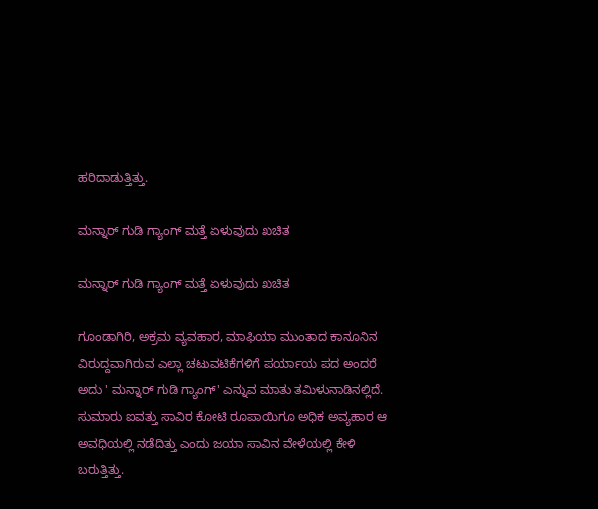ಹರಿದಾಡುತ್ತಿತ್ತು.

ಮನ್ನಾರ್ ಗುಡಿ ಗ್ಯಾಂಗ್ ಮತ್ತೆ ಏಳುವುದು ಖಚಿತ

ಮನ್ನಾರ್ ಗುಡಿ ಗ್ಯಾಂಗ್ ಮತ್ತೆ ಏಳುವುದು ಖಚಿತ

ಗೂಂಡಾಗಿರಿ, ಅಕ್ರಮ ವ್ಯವಹಾರ, ಮಾಫಿಯಾ ಮುಂತಾದ ಕಾನೂನಿನ ವಿರುದ್ದವಾಗಿರುವ ಎಲ್ಲಾ ಚಟುವಟಿಕೆಗಳಿಗೆ ಪರ್ಯಾಯ ಪದ ಅಂದರೆ ಅದು ' ಮನ್ನಾರ್‍ ಗುಡಿ ಗ್ಯಾಂಗ್' ಎನ್ನುವ ಮಾತು ತಮಿಳುನಾಡಿನಲ್ಲಿದೆ. ಸುಮಾರು ಐವತ್ತು ಸಾವಿರ ಕೋಟಿ ರೂಪಾಯಿಗೂ ಅಧಿಕ ಅವ್ಯಹಾರ ಆ ಅವಧಿಯಲ್ಲಿ ನಡೆದಿತ್ತು ಎಂದು ಜಯಾ ಸಾವಿನ ವೇಳೆಯಲ್ಲಿ ಕೇಳಿ ಬರುತ್ತಿತ್ತು.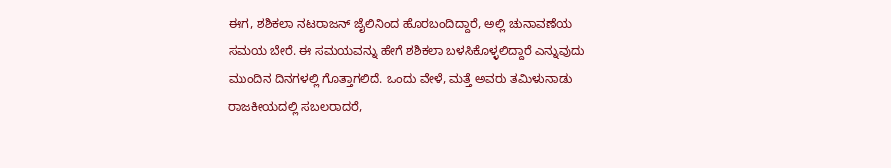ಈಗ, ಶಶಿಕಲಾ ನಟರಾಜನ್ ಜೈಲಿನಿಂದ ಹೊರಬಂದಿದ್ದಾರೆ, ಅಲ್ಲಿ ಚುನಾವಣೆಯ ಸಮಯ ಬೇರೆ. ಈ ಸಮಯವನ್ನು ಹೇಗೆ ಶಶಿಕಲಾ ಬಳಸಿಕೊಳ್ಳಲಿದ್ದಾರೆ ಎನ್ನುವುದು ಮುಂದಿನ ದಿನಗಳಲ್ಲಿ ಗೊತ್ತಾಗಲಿದೆ. ಒಂದು ವೇಳೆ, ಮತ್ತೆ ಅವರು ತಮಿಳುನಾಡು ರಾಜಕೀಯದಲ್ಲಿ ಸಬಲರಾದರೆ,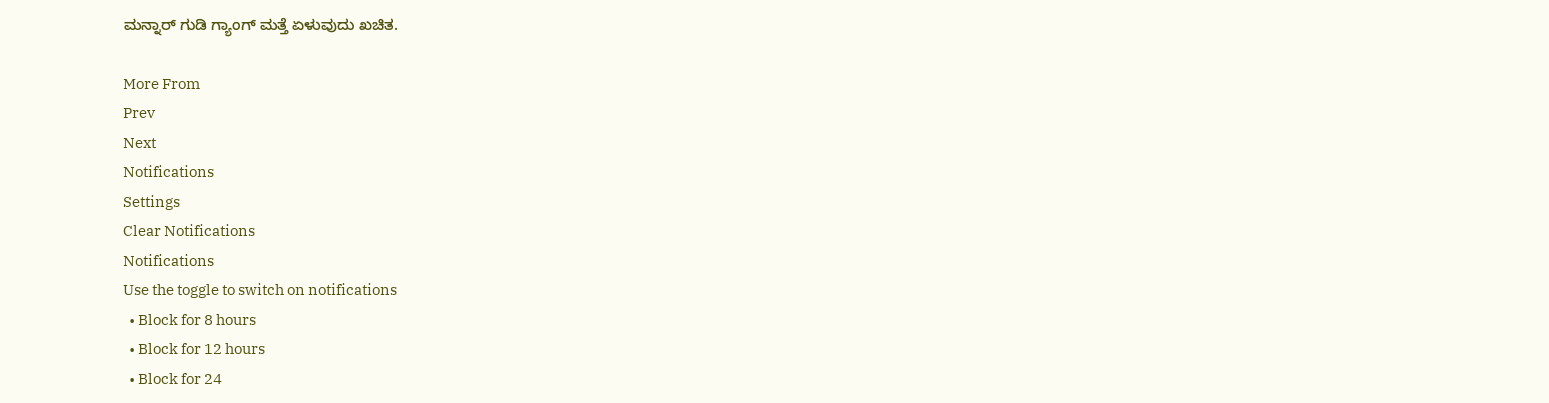ಮನ್ನಾರ್ ಗುಡಿ ಗ್ಯಾಂಗ್ ಮತ್ತೆ ಏಳುವುದು ಖಚಿತ.

More From
Prev
Next
Notifications
Settings
Clear Notifications
Notifications
Use the toggle to switch on notifications
  • Block for 8 hours
  • Block for 12 hours
  • Block for 24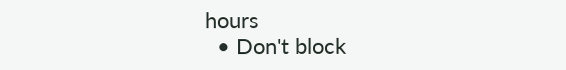hours
  • Don't block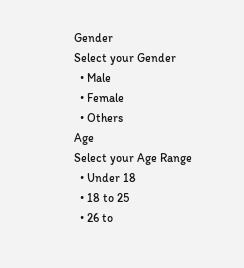Gender
Select your Gender
  • Male
  • Female
  • Others
Age
Select your Age Range
  • Under 18
  • 18 to 25
  • 26 to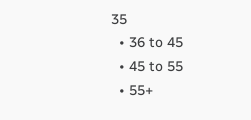35
  • 36 to 45
  • 45 to 55
  • 55+